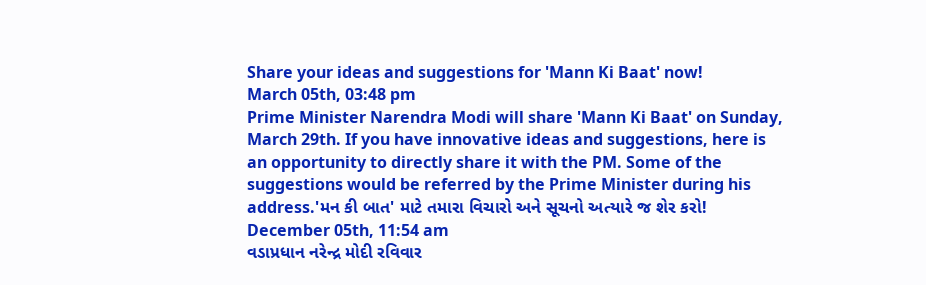Share your ideas and suggestions for 'Mann Ki Baat' now!
March 05th, 03:48 pm
Prime Minister Narendra Modi will share 'Mann Ki Baat' on Sunday, March 29th. If you have innovative ideas and suggestions, here is an opportunity to directly share it with the PM. Some of the suggestions would be referred by the Prime Minister during his address.'મન કી બાત' માટે તમારા વિચારો અને સૂચનો અત્યારે જ શેર કરો!
December 05th, 11:54 am
વડાપ્રધાન નરેન્દ્ર મોદી રવિવાર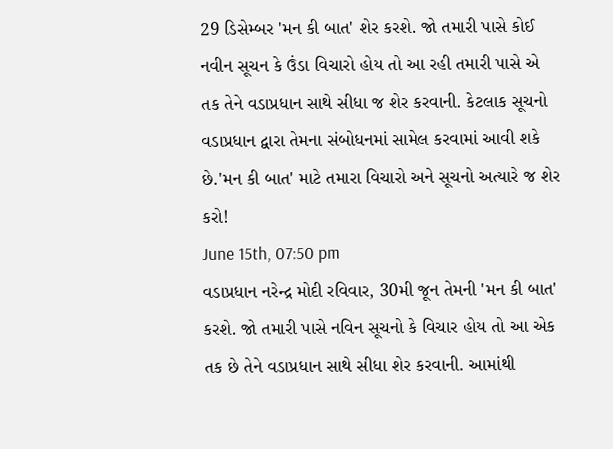29 ડિસેમ્બર 'મન કી બાત' શેર કરશે. જો તમારી પાસે કોઈ નવીન સૂચન કે ઉંડા વિચારો હોય તો આ રહી તમારી પાસે એ તક તેને વડાપ્રધાન સાથે સીધા જ શેર કરવાની. કેટલાક સૂચનો વડાપ્રધાન દ્વારા તેમના સંબોધનમાં સામેલ કરવામાં આવી શકે છે.'મન કી બાત' માટે તમારા વિચારો અને સૂચનો અત્યારે જ શેર કરો!
June 15th, 07:50 pm
વડાપ્રધાન નરેન્દ્ર મોદી રવિવાર, 30મી જૂન તેમની 'મન કી બાત' કરશે. જો તમારી પાસે નવિન સૂચનો કે વિચાર હોય તો આ એક તક છે તેને વડાપ્રધાન સાથે સીધા શેર કરવાની. આમાંથી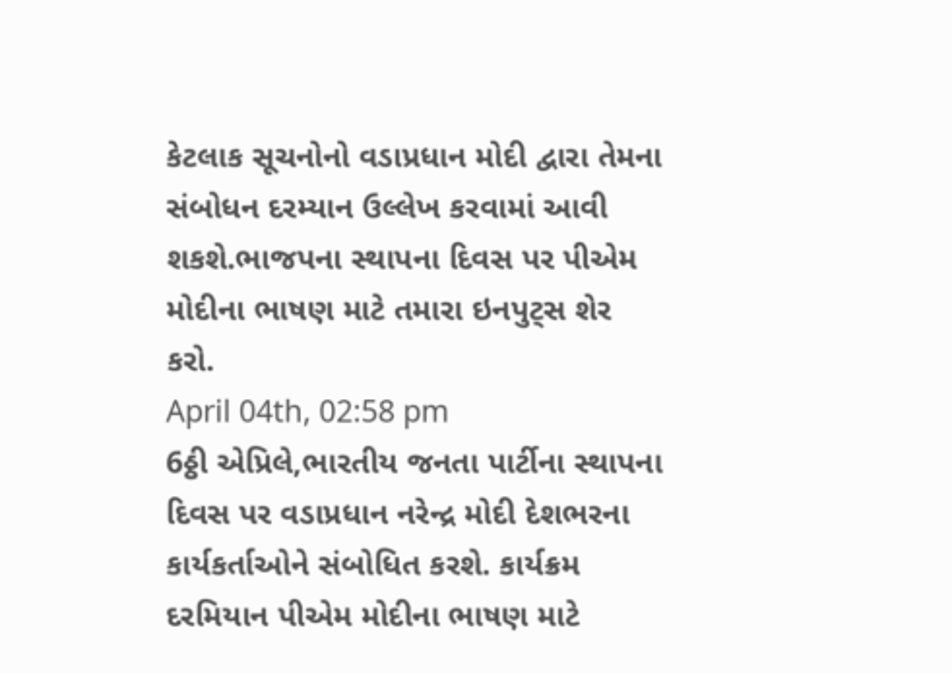કેટલાક સૂચનોનો વડાપ્રધાન મોદી દ્વારા તેમના સંબોધન દરમ્યાન ઉલ્લેખ કરવામાં આવી શકશે.ભાજપના સ્થાપના દિવસ પર પીએમ મોદીના ભાષણ માટે તમારા ઇનપુટ્સ શેર કરો.
April 04th, 02:58 pm
6ઠ્ઠી એપ્રિલે,ભારતીય જનતા પાર્ટીના સ્થાપના દિવસ પર વડાપ્રધાન નરેન્દ્ર મોદી દેશભરના કાર્યકર્તાઓને સંબોધિત કરશે. કાર્યક્રમ દરમિયાન પીએમ મોદીના ભાષણ માટે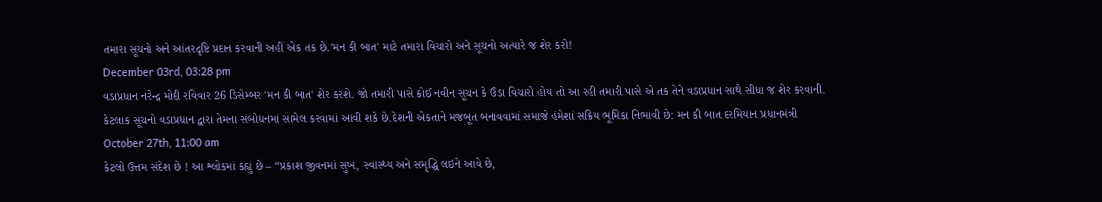તમારા સૂચનો અને આંતરદૃષ્ટિ પ્રદાન કરવાની અહીં એક તક છે.'મન કી બાત' માટે તમારા વિચારો અને સૂચનો અત્યારે જ શેર કરો!
December 03rd, 03:28 pm
વડાપ્રધાન નરેન્દ્ર મોદી રવિવાર 26 ડિસેમ્બર 'મન કી બાત' શેર કરશે. જો તમારી પાસે કોઈ નવીન સૂચન કે ઉંડા વિચારો હોય તો આ રહી તમારી પાસે એ તક તેને વડાપ્રધાન સાથે સીધા જ શેર કરવાની. કેટલાક સૂચનો વડાપ્રધાન દ્વારા તેમના સંબોધનમાં સામેલ કરવામાં આવી શકે છે.દેશની એકતાને મજબૂત બનાવવામાં સમાજે હંમેશાં સક્રિય ભૂમિકા નિભાવી છે: મન કી બાત દરમિયાન પ્રધાનમંત્રી
October 27th, 11:00 am
કેટલો ઉત્તમ સંદેશ છે ! આ શ્લોકમાં કહ્યું છે – “પ્રકાશ જીવનમાં સુખ, સ્વાસ્થ્ય અને સમૃદ્ધિ લઇને આવે છે,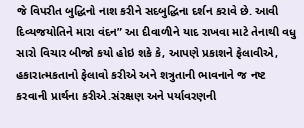જે વિપરીત બુદ્ધિનો નાશ કરીને સદબુદ્ધિના દર્શન કરાવે છે. આવી દિવ્યજયોતિને મારા વંદન” આ દીવાળીને યાદ રાખવા માટે તેનાથી વધુ સારો વિચાર બીજો કયો હોઇ શકે કે, આપણે પ્રકાશને ફેલાવીએ, હકારાત્મકતાનો ફેલાવો કરીએ અને શત્રુતાની ભાવનાને જ નષ્ટ કરવાની પ્રાર્થના કરીએ.સંરક્ષણ અને પર્યાવરણની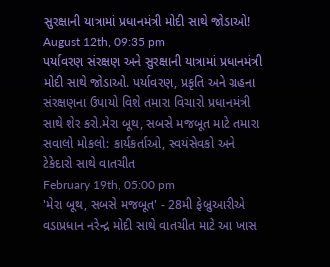સુરક્ષાની યાત્રામાં પ્રધાનમંત્રી મોદી સાથે જોડાઓ!
August 12th, 09:35 pm
પર્યાવરણ સંરક્ષણ અને સુરક્ષાની યાત્રામાં પ્રધાનમંત્રી મોદી સાથે જોડાઓ. પર્યાવરણ, પ્રકૃતિ અને ગ્રહના સંરક્ષણના ઉપાયો વિશે તમારા વિચારો પ્રધાનમંત્રી સાથે શેર કરો.મેરા બૂથ, સબસે મજબૂત માટે તમારા સવાલો મોકલો: કાર્યકર્તાઓ, સ્વયંસેવકો અને ટેકેદારો સાથે વાતચીત
February 19th, 05:00 pm
'મેરા બૂથ, સબસે મજબૂત' - 28મી ફેબ્રુઆરીએ વડાપ્રધાન નરેન્દ્ર મોદી સાથે વાતચીત માટે આ ખાસ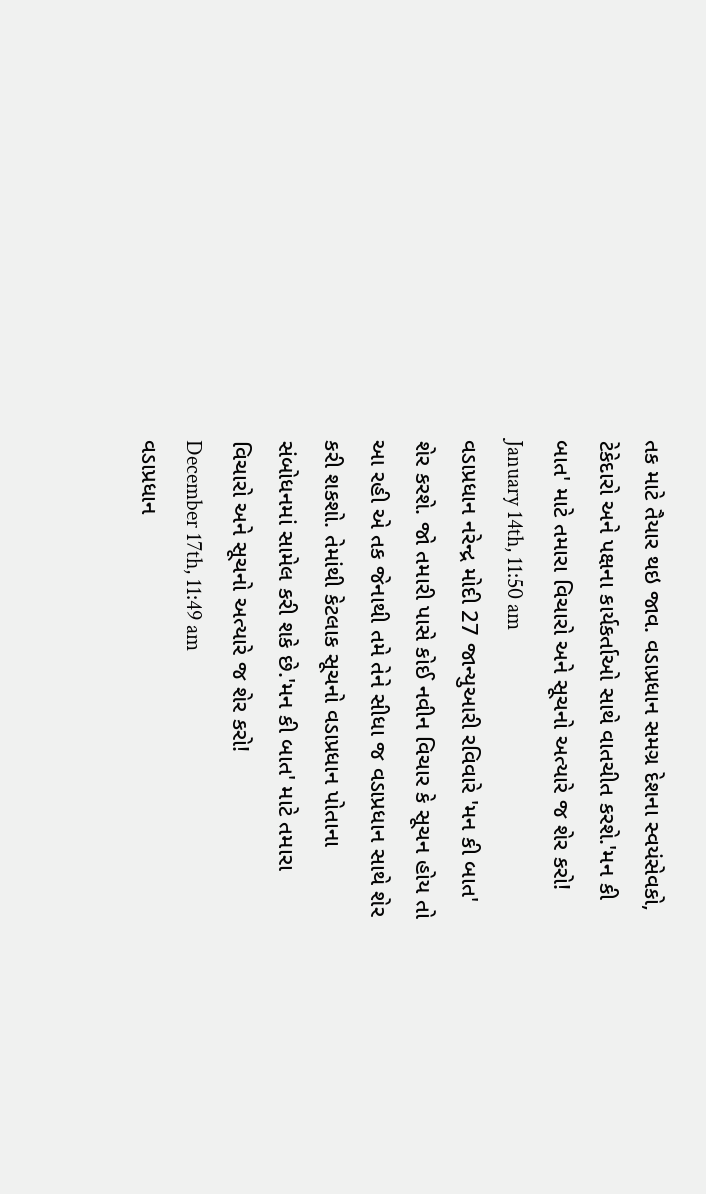તક માટે તૈયાર થઇ જાવ. વડાપ્રધાન સમગ્ર દેશના સ્વયંસેવકો, ટેકેદારો અને પક્ષના કાર્યકર્તાઓ સાથે વાતચીત કરશે.'મન કી બાત' માટે તમારા વિચારો અને સૂચનો અત્યારે જ શેર કરો!
January 14th, 11:50 am
વડાપ્રધાન નરેન્દ્ર મોદી 27 જાન્યુઆરી રવિવારે 'મન કી બાત' શેર કરશે. જો તમારી પાસે કોઈ નવીન વિચાર કે સૂચન હોય તો આ રહી એ તક જેનાથી તમે તેને સીધા જ વડાપ્રધાન સાથે શેર કરી શકશો. તેમાંથી કેટલાક સૂચનો વડાપ્રધાન પોતાના સંબોધનમાં સામેલ કરી શકે છે.'મન કી બાત' માટે તમારા વિચારો અને સૂચનો અત્યારે જ શેર કરો!
December 17th, 11:49 am
વડાપ્રધાન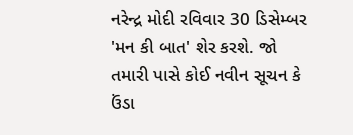નરેન્દ્ર મોદી રવિવાર 30 ડિસેમ્બર 'મન કી બાત' શેર કરશે. જો તમારી પાસે કોઈ નવીન સૂચન કે ઉંડા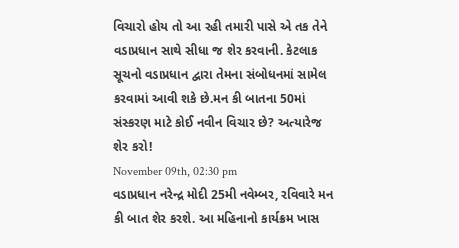વિચારો હોય તો આ રહી તમારી પાસે એ તક તેને વડાપ્રધાન સાથે સીધા જ શેર કરવાની. કેટલાક સૂચનો વડાપ્રધાન દ્વારા તેમના સંબોધનમાં સામેલ કરવામાં આવી શકે છે.મન કી બાતના 50માં સંસ્કરણ માટે કોઈ નવીન વિચાર છે? અત્યારેજ શેર કરો!
November 09th, 02:30 pm
વડાપ્રધાન નરેન્દ્ર મોદી 25મી નવેમ્બર, રવિવારે મન કી બાત શેર કરશે. આ મહિનાનો કાર્યક્રમ ખાસ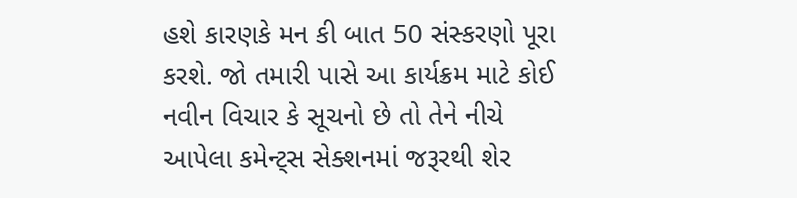હશે કારણકે મન કી બાત 50 સંસ્કરણો પૂરા કરશે. જો તમારી પાસે આ કાર્યક્રમ માટે કોઈ નવીન વિચાર કે સૂચનો છે તો તેને નીચે આપેલા કમેન્ટ્સ સેક્શનમાં જરૂરથી શેર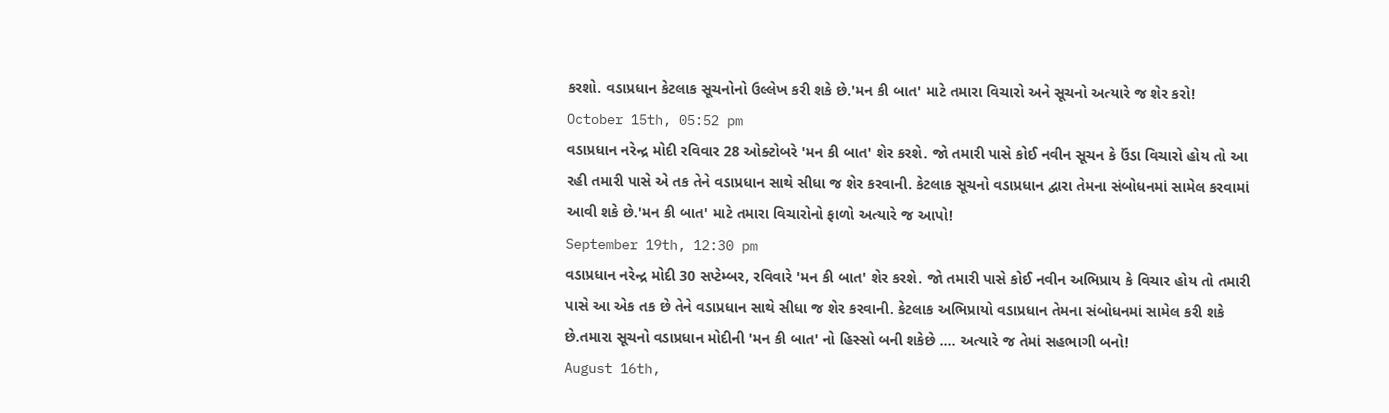કરશો. વડાપ્રધાન કેટલાક સૂચનોનો ઉલ્લેખ કરી શકે છે.'મન કી બાત' માટે તમારા વિચારો અને સૂચનો અત્યારે જ શેર કરો!
October 15th, 05:52 pm
વડાપ્રધાન નરેન્દ્ર મોદી રવિવાર 28 ઓક્ટોબરે 'મન કી બાત' શેર કરશે. જો તમારી પાસે કોઈ નવીન સૂચન કે ઉંડા વિચારો હોય તો આ રહી તમારી પાસે એ તક તેને વડાપ્રધાન સાથે સીધા જ શેર કરવાની. કેટલાક સૂચનો વડાપ્રધાન દ્વારા તેમના સંબોધનમાં સામેલ કરવામાં આવી શકે છે.'મન કી બાત' માટે તમારા વિચારોનો ફાળો અત્યારે જ આપો!
September 19th, 12:30 pm
વડાપ્રધાન નરેન્દ્ર મોદી 30 સપ્ટેમ્બર, રવિવારે 'મન કી બાત' શેર કરશે. જો તમારી પાસે કોઈ નવીન અભિપ્રાય કે વિચાર હોય તો તમારી પાસે આ એક તક છે તેને વડાપ્રધાન સાથે સીધા જ શેર કરવાની. કેટલાક અભિપ્રાયો વડાપ્રધાન તેમના સંબોધનમાં સામેલ કરી શકે છે.તમારા સૂચનો વડાપ્રધાન મોદીની 'મન કી બાત' નો હિસ્સો બની શકેછે .... અત્યારે જ તેમાં સહભાગી બનો!
August 16th,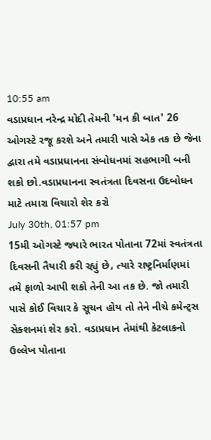10:55 am
વડાપ્રધાન નરેન્દ્ર મોદી તેમની 'મન કી બાત' 26 ઓગસ્ટે રજૂ કરશે અને તમારી પાસે એક તક છે જેના દ્વારા તમે વડાપ્રધાનના સંબોધનમાં સહભાગી બની શકો છો.વડાપ્રધાનના સ્વતંત્રતા દિવસના ઉદબોધન માટે તમારા વિચારો શેર કરો
July 30th, 01:57 pm
15મી ઓગસ્ટે જ્યારે ભારત પોતાના 72માં સ્વતંત્રતા દિવસની તૈયારી કરી રહ્યું છે, ત્યારે રાષ્ટ્રનિર્માણમાં તમે ફાળો આપી શકો તેની આ તક છે. જો તમારી પાસે કોઈ વિચાર કે સૂચન હોય તો તેને નીચે કમેન્ટ્સ સેક્શનમાં શેર કરો. વડાપ્રધાન તેમાંથી કેટલાકનો ઉલ્લેખ પોતાના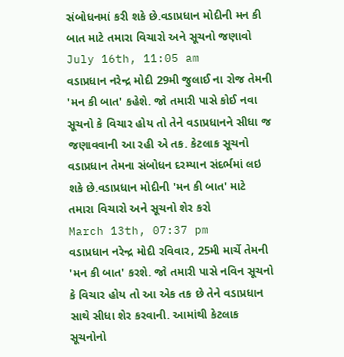સંબોધનમાં કરી શકે છે.વડાપ્રધાન મોદીની મન કી બાત માટે તમારા વિચારો અને સૂચનો જણાવો
July 16th, 11:05 am
વડાપ્રધાન નરેન્દ્ર મોદી 29મી જુલાઈ ના રોજ તેમની 'મન કી બાત' કહેશે. જો તમારી પાસે કોઈ નવા સૂચનો કે વિચાર હોય તો તેને વડાપ્રધાનને સીધા જ જણાવવાની આ રહી એ તક. કેટલાક સૂચનો વડાપ્રધાન તેમના સંબોધન દરમ્યાન સંદર્ભમાં લઇ શકે છે.વડાપ્રધાન મોદીની 'મન કી બાત' માટે તમારા વિચારો અને સૂચનો શેર કરો
March 13th, 07:37 pm
વડાપ્રધાન નરેન્દ્ર મોદી રવિવાર, 25મી માર્ચે તેમની 'મન કી બાત' કરશે. જો તમારી પાસે નવિન સૂચનો કે વિચાર હોય તો આ એક તક છે તેને વડાપ્રધાન સાથે સીધા શેર કરવાની. આમાંથી કેટલાક સૂચનોનો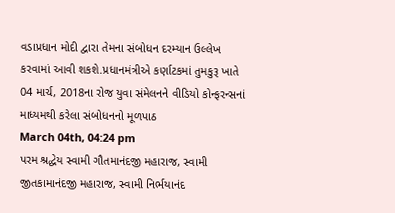વડાપ્રધાન મોદી દ્વારા તેમના સંબોધન દરમ્યાન ઉલ્લેખ કરવામાં આવી શકશે.પ્રધાનમંત્રીએ કર્ણાટકમાં તુમકુરૂ ખાતે 04 માર્ચ, 2018ના રોજ યુવા સંમેલનને વીડિયો કોન્ફરન્સનાં માધ્યમથી કરેલા સંબોધનનો મૂળપાઠ
March 04th, 04:24 pm
પરમ શ્રદ્ધેય સ્વામી ગૌતમાનંદજી મહારાજ, સ્વામી જીતકામાનંદજી મહારાજ, સ્વામી નિર્ભયાનંદ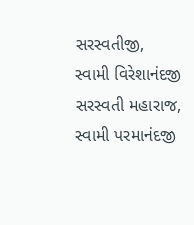સરસ્વતીજી, સ્વામી વિરેશાનંદજી સરસ્વતી મહારાજ, સ્વામી પરમાનંદજી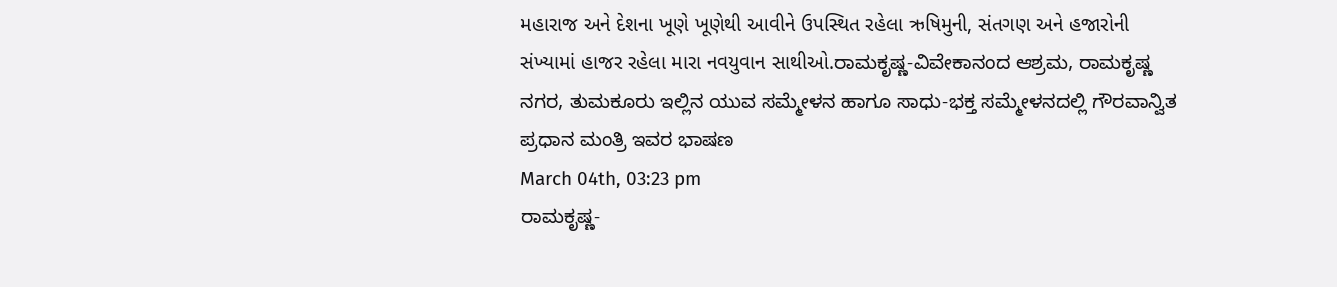મહારાજ અને દેશના ખૂણે ખૂણેથી આવીને ઉપસ્થિત રહેલા ઋષિમુની, સંતગણ અને હજારોની સંખ્યામાં હાજર રહેલા મારા નવયુવાન સાથીઓ.ರಾಮಕೃಷ್ಣ-ವಿವೇಕಾನಂದ ಆಶ್ರಮ, ರಾಮಕೃಷ್ಣ ನಗರ, ತುಮಕೂರು ಇಲ್ಲಿನ ಯುವ ಸಮ್ಮೇಳನ ಹಾಗೂ ಸಾಧು-ಭಕ್ತ ಸಮ್ಮೇಳನದಲ್ಲಿ ಗೌರವಾನ್ವಿತ ಪ್ರಧಾನ ಮಂತ್ರಿ ಇವರ ಭಾಷಣ
March 04th, 03:23 pm
ರಾಮಕೃಷ್ಣ-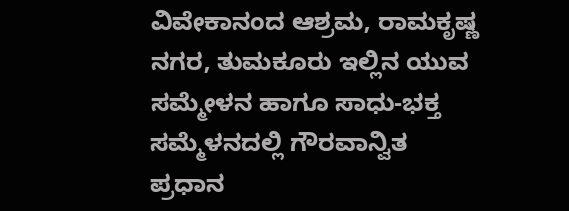ವಿವೇಕಾನಂದ ಆಶ್ರಮ, ರಾಮಕೃಷ್ಣ ನಗರ, ತುಮಕೂರು ಇಲ್ಲಿನ ಯುವ ಸಮ್ಮೇಳನ ಹಾಗೂ ಸಾಧು-ಭಕ್ತ ಸಮ್ಮೆಳನದಲ್ಲಿ ಗೌರವಾನ್ವಿತ ಪ್ರಧಾನ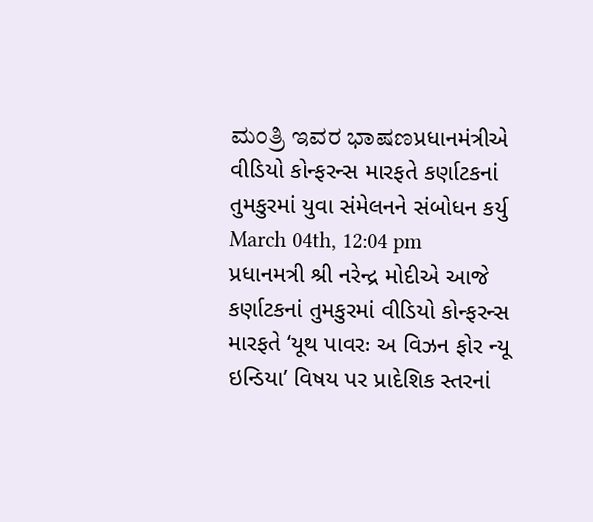ಮಂತ್ರಿ ಇವರ ಭಾಷಣપ્રધાનમંત્રીએ વીડિયો કોન્ફરન્સ મારફતે કર્ણાટકનાં તુમકુરમાં યુવા સંમેલનને સંબોધન કર્યુ
March 04th, 12:04 pm
પ્રધાનમત્રી શ્રી નરેન્દ્ર મોદીએ આજે કર્ણાટકનાં તુમકુરમાં વીડિયો કોન્ફરન્સ મારફતે ‘યૂથ પાવરઃ અ વિઝન ફોર ન્યૂ ઇન્ડિયા’ વિષય પર પ્રાદેશિક સ્તરનાં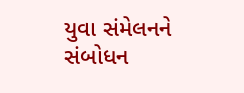યુવા સંમેલનને સંબોધન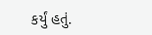કર્યું હતું.